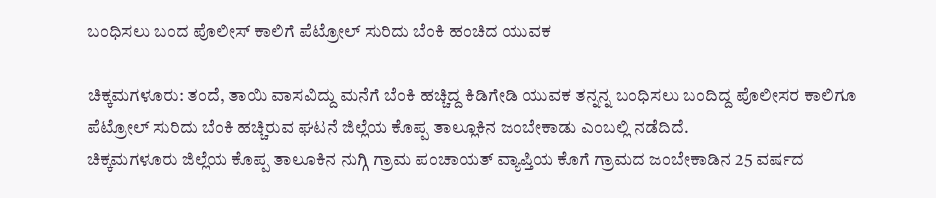ಬಂಧಿಸಲು ಬಂದ ಪೊಲೀಸ್ ಕಾಲಿಗೆ ಪೆಟ್ರೋಲ್ ಸುರಿದು ಬೆಂಕಿ ಹಂಚಿದ ಯುವಕ

ಚಿಕ್ಕಮಗಳೂರು: ತಂದೆ, ತಾಯಿ ವಾಸವಿದ್ದು ಮನೆಗೆ ಬೆಂಕಿ ಹಚ್ಚಿದ್ದ ಕಿಡಿಗೇಡಿ ಯುವಕ ತನ್ನನ್ನ ಬಂಧಿಸಲು ಬಂದಿದ್ದ ಪೊಲೀಸರ ಕಾಲಿಗೂ ಪೆಟ್ರೋಲ್ ಸುರಿದು ಬೆಂಕಿ ಹಚ್ಚಿರುವ ಘಟನೆ ಜಿಲ್ಲೆಯ ಕೊಪ್ಪ ತಾಲ್ಲೂಕಿನ ಜಂಬೇಕಾಡು ಎಂಬಲ್ಲಿ ನಡೆದಿದೆ.
ಚಿಕ್ಕಮಗಳೂರು ಜಿಲ್ಲೆಯ ಕೊಪ್ಪ ತಾಲೂಕಿನ ನುಗ್ಗಿ ಗ್ರಾಮ ಪಂಚಾಯತ್ ವ್ಯಾಪ್ತಿಯ ಕೊಗೆ ಗ್ರಾಮದ ಜಂಬೇಕಾಡಿನ 25 ವರ್ಷದ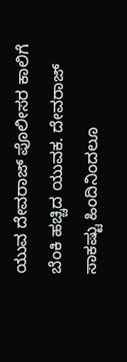ಯುವ ದೇವರಾಜ್ ಪೊಲೀಸರ ಕಾಲಿಗೆ ಬೆಂಕಿ ಹಚ್ಚಿದ ಯುವಕ. ದೇವರಾಜ್ ಸಾಕಷ್ಟು ಹಿಂದಿನಿಂದಲೂ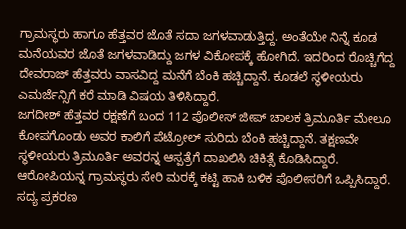ಗ್ರಾಮಸ್ಥರು ಹಾಗೂ ಹೆತ್ತವರ ಜೊತೆ ಸದಾ ಜಗಳವಾಡುತ್ತಿದ್ದ. ಅಂತೆಯೇ ನಿನ್ನೆ ಕೂಡ ಮನೆಯವರ ಜೊತೆ ಜಗಳವಾಡಿದ್ದು ಜಗಳ ವಿಕೋಪಕ್ಕೆ ಹೋಗಿದೆ. ಇದರಿಂದ ರೊಚ್ಚಿಗೆದ್ದ ದೇವರಾಜ್ ಹೆತ್ತವರು ವಾಸವಿದ್ದ ಮನೆಗೆ ಬೆಂಕಿ ಹಚ್ಚಿದ್ದಾನೆ. ಕೂಡಲೆ ಸ್ಥಳೀಯರು ಎಮರ್ಜೆನ್ಸಿಗೆ ಕರೆ ಮಾಡಿ ವಿಷಯ ತಿಳಿಸಿದ್ದಾರೆ.
ಜಗದೀಶ್ ಹೆತ್ತವರ ರಕ್ಷಣೆಗೆ ಬಂದ 112 ಪೊಲೀಸ್ ಜೀಪ್ ಚಾಲಕ ತ್ರಿಮೂರ್ತಿ ಮೇಲೂ ಕೋಪಗೊಂಡು ಅವರ ಕಾಲಿಗೆ ಪೆಟ್ರೋಲ್ ಸುರಿದು ಬೆಂಕಿ ಹಚ್ಚಿದ್ದಾನೆ. ತಕ್ಷಣವೇ ಸ್ಥಳೀಯರು ತ್ರಿಮೂರ್ತಿ ಅವರನ್ನ ಆಸ್ಪತ್ರೆಗೆ ದಾಖಲಿಸಿ ಚಿಕಿತ್ಸೆ ಕೊಡಿಸಿದ್ದಾರೆ.
ಆರೋಪಿಯನ್ನ ಗ್ರಾಮಸ್ಥರು ಸೇರಿ ಮರಕ್ಕೆ ಕಟ್ಟಿ ಹಾಕಿ ಬಳಿಕ ಪೊಲೀಸರಿಗೆ ಒಪ್ಪಿಸಿದ್ದಾರೆ. ಸದ್ಯ ಪ್ರಕರಣ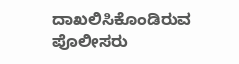ದಾಖಲಿಸಿಕೊಂಡಿರುವ ಪೊಲೀಸರು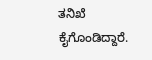ತನಿಖೆ ಕೈಗೊಂಡಿದ್ದಾರೆ.